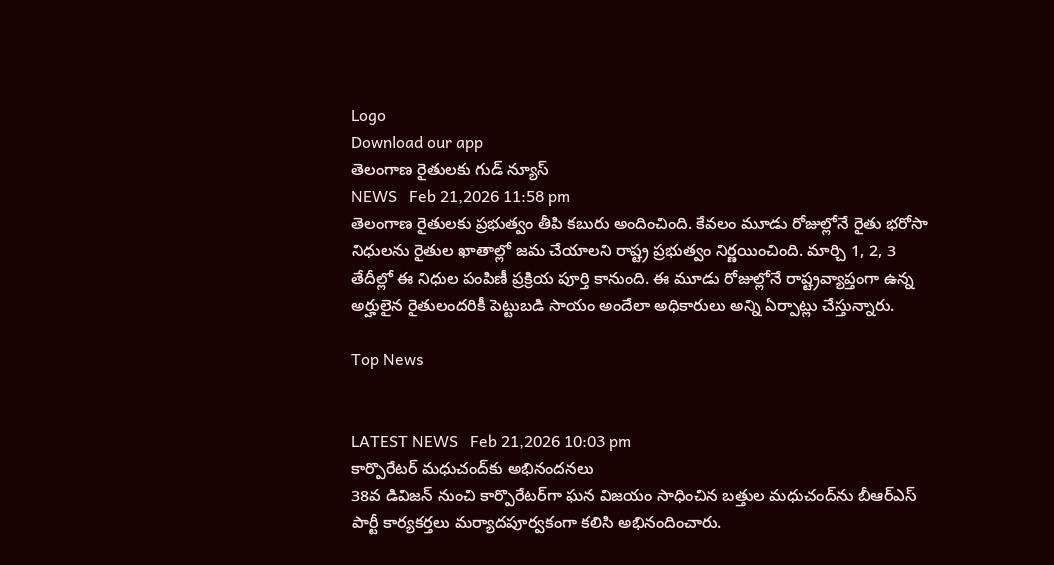Logo
Download our app
తెలంగాణ రైతులకు గుడ్ న్యూస్
NEWS   Feb 21,2026 11:58 pm
తెలంగాణ రైతులకు ప్రభుత్వం తీపి కబురు అందించింది. కేవలం మూడు రోజుల్లోనే రైతు భరోసా నిధులను రైతుల ఖాతాల్లో జమ చేయాలని రాష్ట్ర ప్రభుత్వం నిర్ణయించింది. మార్చి 1, 2, 3 తేదీల్లో ఈ నిధుల పంపిణీ ప్రక్రియ పూర్తి కానుంది. ఈ మూడు రోజుల్లోనే రాష్ట్రవ్యాప్తంగా ఉన్న అర్హులైన రైతులందరికీ పెట్టుబడి సాయం అందేలా అధికారులు అన్ని ఏర్పాట్లు చేస్తున్నారు.

Top News


LATEST NEWS   Feb 21,2026 10:03 pm
కార్పొరేటర్ మధుచంద్‌కు అభినందనలు
38వ డివిజన్ నుంచి కార్పొరేటర్‌గా ఘన విజయం సాధించిన బత్తుల మధుచంద్‌ను బీఆర్‌ఎస్ పార్టీ కార్యకర్తలు మర్యాదపూర్వకంగా కలిసి అభినందించారు.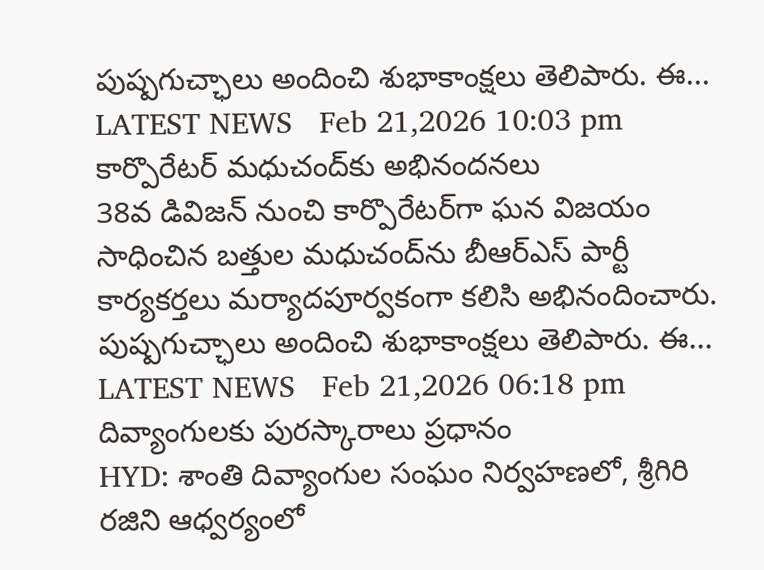పుష్పగుచ్ఛాలు అందించి శుభాకాంక్షలు తెలిపారు. ఈ...
LATEST NEWS   Feb 21,2026 10:03 pm
కార్పొరేటర్ మధుచంద్‌కు అభినందనలు
38వ డివిజన్ నుంచి కార్పొరేటర్‌గా ఘన విజయం సాధించిన బత్తుల మధుచంద్‌ను బీఆర్‌ఎస్ పార్టీ కార్యకర్తలు మర్యాదపూర్వకంగా కలిసి అభినందించారు. పుష్పగుచ్ఛాలు అందించి శుభాకాంక్షలు తెలిపారు. ఈ...
LATEST NEWS   Feb 21,2026 06:18 pm
దివ్యాంగులకు పురస్కారాలు ప్రధానం
HYD: శాంతి దివ్యాంగుల సంఘం నిర్వహణలో, శ్రీగిరి రజిని ఆధ్వర్యంలో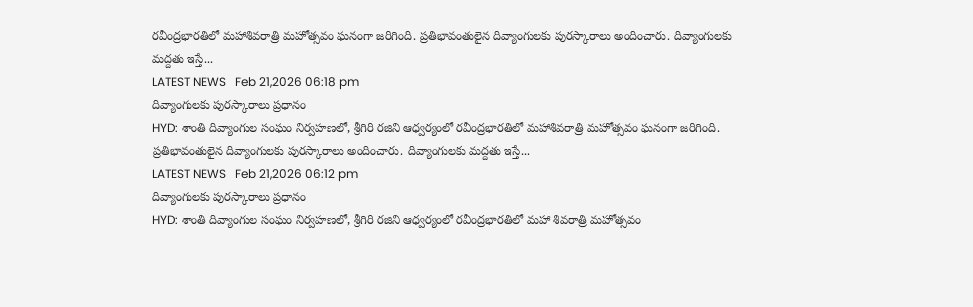రవీంద్రభారతిలో మహాశివరాత్రి మహోత్సవం ఘనంగా జరిగింది. ప్రతిభావంతులైన దివ్యాంగులకు పురస్కారాలు అందించారు. దివ్యాంగులకు మ‌ద్ద‌తు ఇస్తే...
LATEST NEWS   Feb 21,2026 06:18 pm
దివ్యాంగులకు పురస్కారాలు ప్రధానం
HYD: శాంతి దివ్యాంగుల సంఘం నిర్వహణలో, శ్రీగిరి రజిని ఆధ్వర్యంలో రవీంద్రభారతిలో మహాశివరాత్రి మహోత్సవం ఘనంగా జరిగింది. ప్రతిభావంతులైన దివ్యాంగులకు పురస్కారాలు అందించారు. దివ్యాంగులకు మ‌ద్ద‌తు ఇస్తే...
LATEST NEWS   Feb 21,2026 06:12 pm
దివ్యాంగులకు పురస్కారాలు ప్రధానం
HYD: శాంతి దివ్యాంగుల సంఘం నిర్వహణలో, శ్రీగిరి రజిని ఆధ్వర్యంలో రవీంద్రభారతిలో మహా శివరాత్రి మహోత్సవం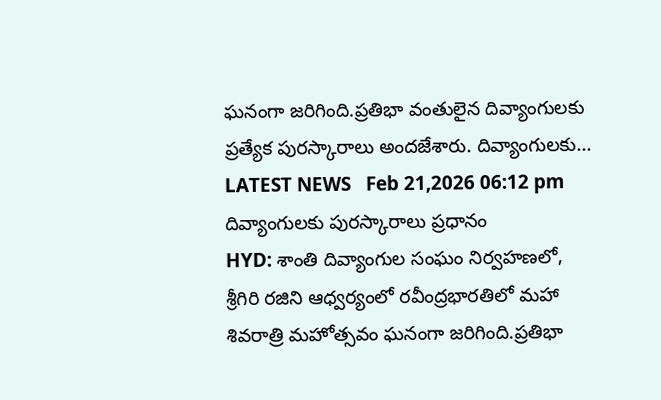ఘనంగా జరిగింది.ప్రతిభా వంతులైన దివ్యాంగులకు ప్రత్యేక పురస్కారాలు అందజేశారు. దివ్యాంగులకు...
LATEST NEWS   Feb 21,2026 06:12 pm
దివ్యాంగులకు పురస్కారాలు ప్రధానం
HYD: శాంతి దివ్యాంగుల సంఘం నిర్వహణలో, శ్రీగిరి రజిని ఆధ్వర్యంలో రవీంద్రభారతిలో మహా శివరాత్రి మహోత్సవం ఘనంగా జరిగింది.ప్రతిభా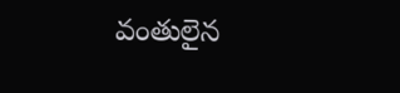వంతులైన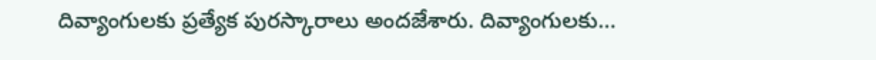దివ్యాంగులకు ప్రత్యేక పురస్కారాలు అందజేశారు. దివ్యాంగులకు...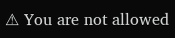⚠ You are not allowed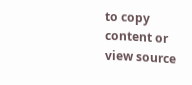to copy content or view source